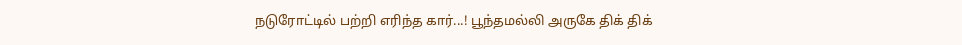நடுரோட்டில் பற்றி எரிந்த கார்...! பூந்தமல்லி அருகே திக் திக்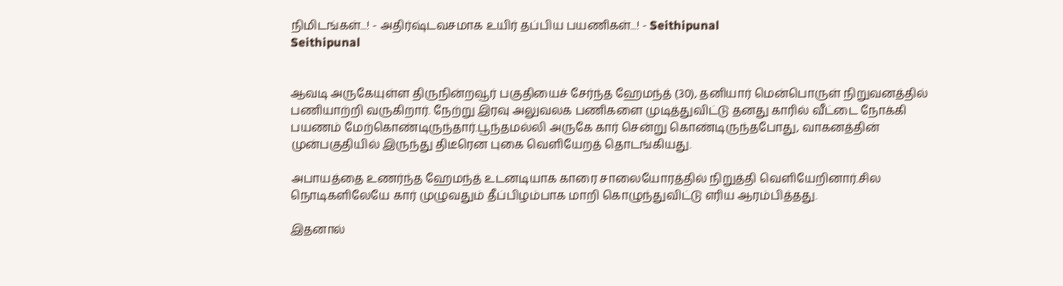நிமிடங்கள்...! - அதிர்ஷ்டவசமாக உயிர் தப்பிய பயணிகள்...! - Seithipunal
Seithipunal


ஆவடி அருகேயுள்ள திருநின்றவூர் பகுதியைச் சேர்ந்த ஹேமந்த் (30), தனியார் மென்பொருள் நிறுவனத்தில் பணியாற்றி வருகிறார். நேற்று இரவு அலுவலக பணிகளை முடித்துவிட்டு தனது காரில் வீட்டை நோக்கி பயணம் மேற்கொண்டிருந்தார்.பூந்தமல்லி அருகே கார் சென்று கொண்டிருந்தபோது, வாகனத்தின் முன்பகுதியில் இருந்து திடீரென புகை வெளியேறத் தொடங்கியது.

அபாயத்தை உணர்ந்த ஹேமந்த் உடனடியாக காரை சாலையோரத்தில் நிறுத்தி வெளியேறினார்.சில நொடிகளிலேயே கார் முழுவதும் தீப்பிழம்பாக மாறி கொழுந்துவிட்டு எரிய ஆரம்பித்தது.

இதனால்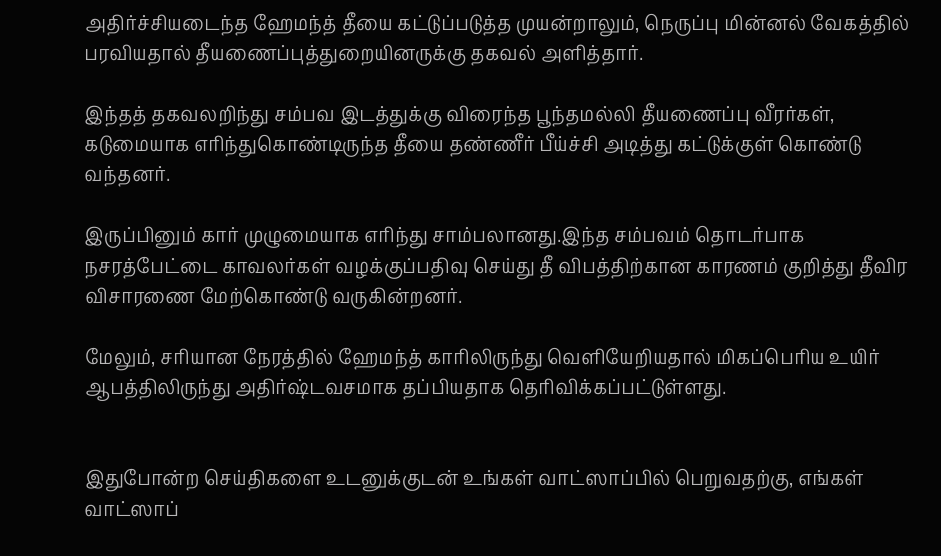அதிர்ச்சியடைந்த ஹேமந்த் தீயை கட்டுப்படுத்த முயன்றாலும், நெருப்பு மின்னல் வேகத்தில் பரவியதால் தீயணைப்புத்துறையினருக்கு தகவல் அளித்தார்.

இந்தத் தகவலறிந்து சம்பவ இடத்துக்கு விரைந்த பூந்தமல்லி தீயணைப்பு வீரர்கள், கடுமையாக எரிந்துகொண்டிருந்த தீயை தண்ணீர் பீய்ச்சி அடித்து கட்டுக்குள் கொண்டு வந்தனர்.

இருப்பினும் கார் முழுமையாக எரிந்து சாம்பலானது.இந்த சம்பவம் தொடர்பாக நசரத்பேட்டை காவலர்கள் வழக்குப்பதிவு செய்து தீ விபத்திற்கான காரணம் குறித்து தீவிர விசாரணை மேற்கொண்டு வருகின்றனர்.

மேலும், சரியான நேரத்தில் ஹேமந்த் காரிலிருந்து வெளியேறியதால் மிகப்பெரிய உயிர் ஆபத்திலிருந்து அதிர்ஷ்டவசமாக தப்பியதாக தெரிவிக்கப்பட்டுள்ளது.


இதுபோன்ற செய்திகளை உடனுக்குடன் உங்கள் வாட்ஸாப்பில் பெறுவதற்கு, எங்கள் வாட்ஸாப்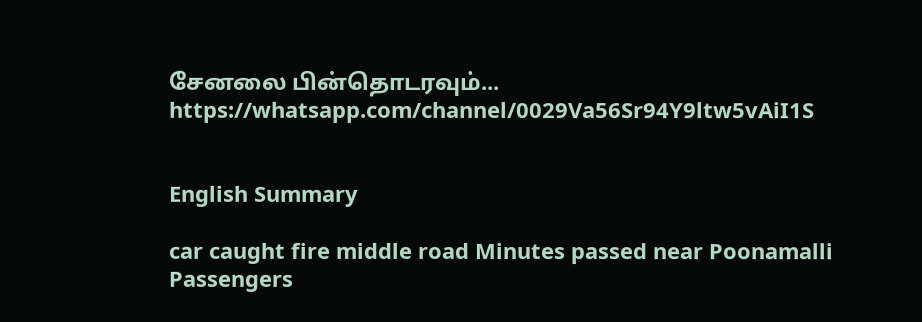சேனலை பின்தொடரவும்... https://whatsapp.com/channel/0029Va56Sr94Y9ltw5vAiI1S


English Summary

car caught fire middle road Minutes passed near Poonamalli Passengers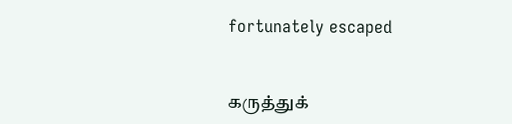fortunately escaped


கருத்துக்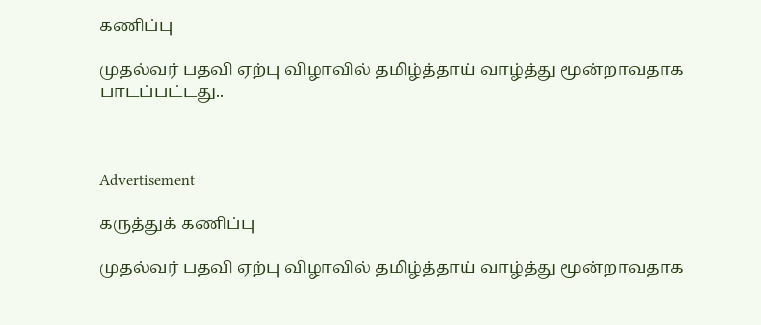கணிப்பு

முதல்வர் பதவி ஏற்பு விழாவில் தமிழ்த்தாய் வாழ்த்து மூன்றாவதாக பாடப்பட்டது..



Advertisement

கருத்துக் கணிப்பு

முதல்வர் பதவி ஏற்பு விழாவில் தமிழ்த்தாய் வாழ்த்து மூன்றாவதாக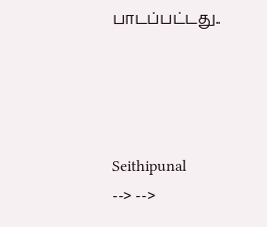பாடப்பட்டது..




Seithipunal
--> -->